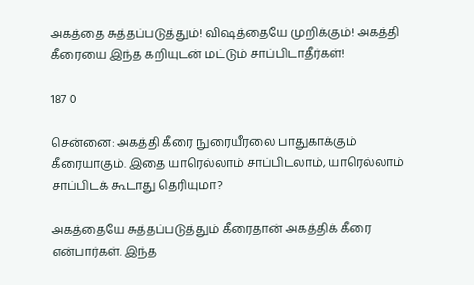அகத்தை சுத்தப்படுத்தும்! விஷத்தையே முறிக்கும்! அகத்தி கீரையை இந்த கறியுடன் மட்டும் சாப்பிடாதீர்கள்!

187 0

சென்னை: அகத்தி கீரை நுரையீரலை பாதுகாக்கும் கீரையாகும். இதை யாரெல்லாம் சாப்பிடலாம், யாரெல்லாம் சாப்பிடக் கூடாது தெரியுமா?

அகத்தையே சுத்தப்படுத்தும் கீரைதான் அகத்திக் கீரை என்பார்கள். இந்த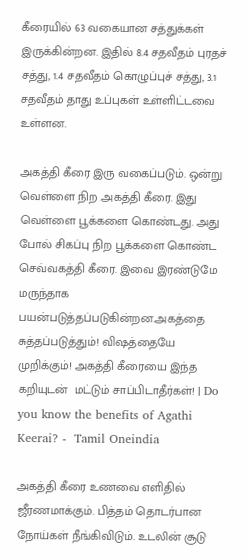கீரையில் 63 வகையான சத்துக்கள் இருக்கின்றன. இதில் 8.4 சதவீதம் புரதச் சத்து, 1.4 சதவீதம் கொழுப்புச் சத்து, 3.1 சதவீதம் தாது உப்புகள் உள்ளிட்டவை உள்ளன.

அகத்தி கீரை இரு வகைப்படும். ஒன்று வெள்ளை நிற அகத்தி கீரை. இது வெள்ளை பூக்களை கொண்டது. அது போல் சிகப்பு நிற பூக்களை கொண்ட செவ்வகத்தி கீரை. இவை இரண்டுமே மருந்தாக பயன்படுத்தப்படுகின்றன.அகத்தை சுத்தப்படுத்தும்! விஷத்தையே முறிக்கும்! அகத்தி கீரையை இந்த கறியுடன்  மட்டும் சாப்பிடாதீர்கள்! | Do you know the benefits of Agathi Keerai? -  Tamil Oneindia

அகத்தி கீரை உணவை எளிதில் ஜீரணமாக்கும். பித்தம் தொடர்பான நோய்கள் நீங்கிவிடும். உடலின் சூடு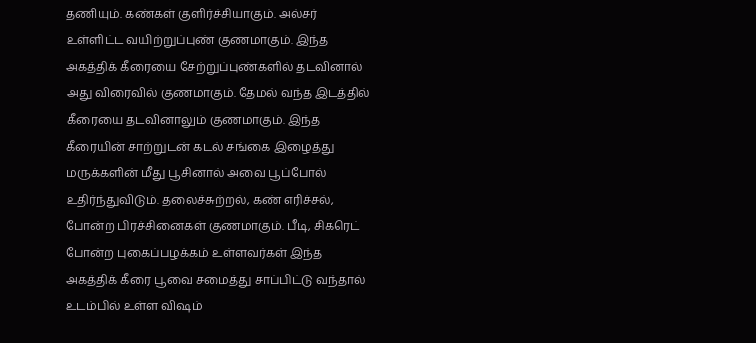தணியும். கண்கள் குளிர்ச்சியாகும். அல்சர் உள்ளிட்ட வயிற்றுப்புண் குணமாகும். இந்த அகத்திக் கீரையை சேற்றுப்புண்களில் தடவினால் அது விரைவில் குணமாகும். தேமல் வந்த இடத்தில் கீரையை தடவினாலும் குணமாகும். இந்த கீரையின் சாற்றுடன் கடல் சங்கை இழைத்து மருக்களின் மீது பூசினால் அவை பூப்போல் உதிர்ந்துவிடும். தலைச்சுற்றல், கண் எரிச்சல், போன்ற பிரச்சினைகள் குணமாகும். பீடி, சிகரெட் போன்ற புகைப்பழக்கம் உள்ளவர்கள் இந்த அகத்திக் கீரை பூவை சமைத்து சாப்பிட்டு வந்தால் உடம்பில் உள்ள விஷம்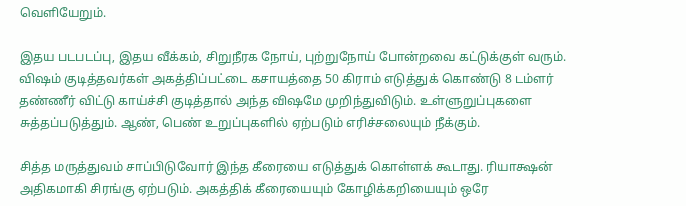வெளியேறும்.

இதய படபடப்பு, இதய வீக்கம், சிறுநீரக நோய், புற்றுநோய் போன்றவை கட்டுக்குள் வரும். விஷம் குடித்தவர்கள் அகத்திப்பட்டை கசாயத்தை 50 கிராம் எடுத்துக் கொண்டு 8 டம்ளர் தண்ணீர் விட்டு காய்ச்சி குடித்தால் அந்த விஷமே முறிந்துவிடும். உள்ளுறுப்புகளை சுத்தப்படுத்தும். ஆண், பெண் உறுப்புகளில் ஏற்படும் எரிச்சலையும் நீக்கும்.

சித்த மருத்துவம் சாப்பிடுவோர் இந்த கீரையை எடுத்துக் கொள்ளக் கூடாது. ரியாக்ஷன் அதிகமாகி சிரங்கு ஏற்படும். அகத்திக் கீரையையும் கோழிக்கறியையும் ஒரே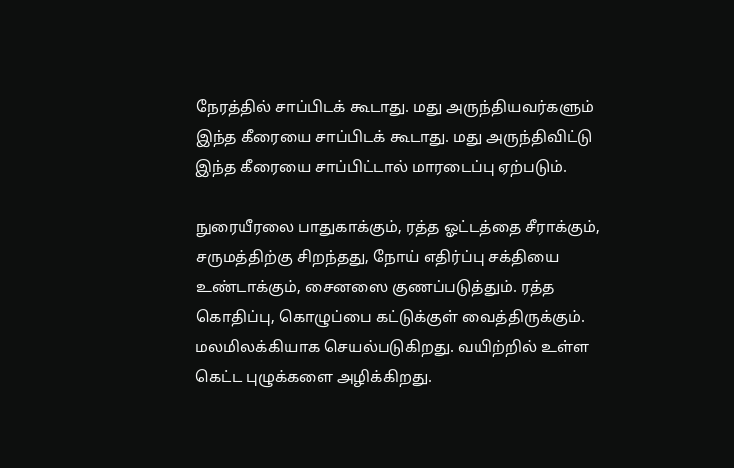நேரத்தில் சாப்பிடக் கூடாது. மது அருந்தியவர்களும் இந்த கீரையை சாப்பிடக் கூடாது. மது அருந்திவிட்டு இந்த கீரையை சாப்பிட்டால் மாரடைப்பு ஏற்படும்.

நுரையீரலை பாதுகாக்கும், ரத்த ஓட்டத்தை சீராக்கும், சருமத்திற்கு சிறந்தது, நோய் எதிர்ப்பு சக்தியை உண்டாக்கும், சைனஸை குணப்படுத்தும். ரத்த கொதிப்பு, கொழுப்பை கட்டுக்குள் வைத்திருக்கும். மலமிலக்கியாக செயல்படுகிறது. வயிற்றில் உள்ள கெட்ட புழுக்களை அழிக்கிறது.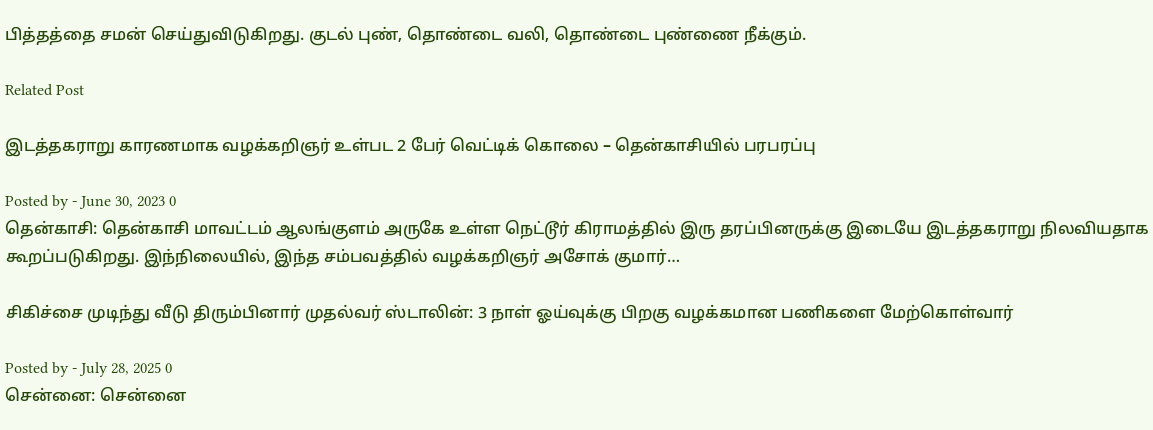பித்தத்தை சமன் செய்துவிடுகிறது. குடல் புண், தொண்டை வலி, தொண்டை புண்ணை நீக்கும்.

Related Post

இடத்தகராறு காரணமாக வழக்கறிஞர் உள்பட 2 பேர் வெட்டிக் கொலை – தென்காசியில் பரபரப்பு

Posted by - June 30, 2023 0
தென்காசி: தென்காசி மாவட்டம் ஆலங்குளம் அருகே உள்ள நெட்டூர் கிராமத்தில் இரு தரப்பினருக்கு இடையே இடத்தகராறு நிலவியதாக கூறப்படுகிறது. இந்நிலையில், இந்த சம்பவத்தில் வழக்கறிஞர் அசோக் குமார்…

சிகிச்சை முடிந்து வீடு திரும்பினார் முதல்வர் ஸ்டாலின்: 3 நாள் ஓய்வுக்கு பிறகு வழக்கமான பணிகளை மேற்கொள்வார்

Posted by - July 28, 2025 0
சென்னை: சென்னை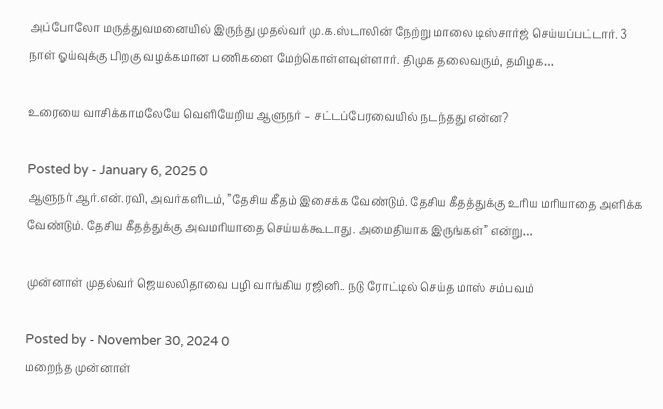அப்போலோ மருத்துவமனையில் இருந்து முதல்வர் மு.க.ஸ்டாலின் நேற்று மாலை டிஸ்சார்ஜ் செய்யப்பட்டார். 3 நாள் ஓய்வுக்கு பிறகு வழக்கமான பணிகளை மேற்கொள்ளவுள்ளார். திமுக தலைவரும், தமிழக…

உரையை வாசிக்காமலேயே வெளியேறிய ஆளுநர் – சட்டப்பேரவையில் நடந்தது என்ன?

Posted by - January 6, 2025 0
ஆளுநர் ஆர்.என்.ரவி, அவர்களிடம், ”தேசிய கீதம் இசைக்க வேண்டும். தேசிய கீதத்துக்கு உரிய மரியாதை அளிக்க வேண்டும். தேசிய கீதத்துக்கு அவமரியாதை செய்யக்கூடாது. அமைதியாக இருங்கள்” என்று…

முன்னாள் முதல்வர் ஜெயலலிதாவை பழி வாங்கிய ரஜினி.. நடு ரோட்டில் செய்த மாஸ் சம்பவம்

Posted by - November 30, 2024 0
மறைந்த முன்னாள்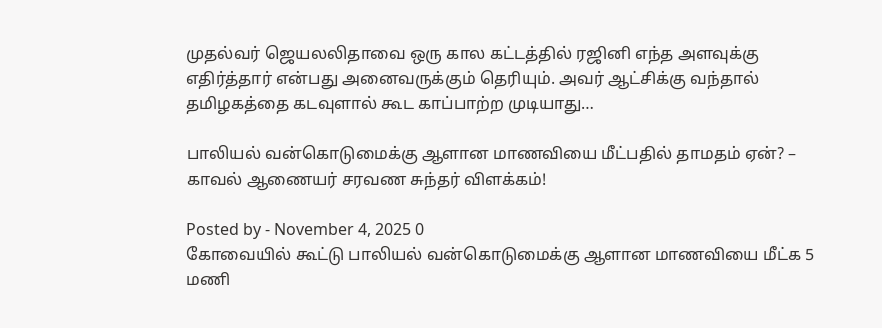முதல்வர் ஜெயலலிதாவை ஒரு கால கட்டத்தில் ரஜினி எந்த அளவுக்கு எதிர்த்தார் என்பது அனைவருக்கும் தெரியும். அவர் ஆட்சிக்கு வந்தால் தமிழகத்தை கடவுளால் கூட காப்பாற்ற முடியாது…

பாலியல் வன்கொடுமைக்கு ஆளான மாணவியை மீட்பதில் தாமதம் ஏன்? – காவல் ஆணையர் சரவண சுந்தர் விளக்கம்!

Posted by - November 4, 2025 0
கோவையில் கூட்டு பாலியல் வன்கொடுமைக்கு ஆளான மாணவியை மீட்க 5 மணி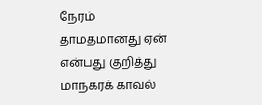நேரம் தாமதமானது ஏன் என்பது குறித்து மாநகரக் காவல்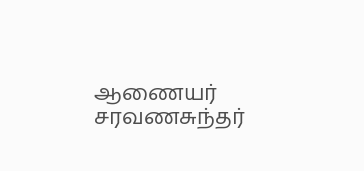ஆணையர்  சரவணசுந்தர்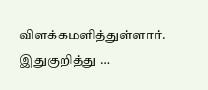விளக்கமளித்துள்ளார். இதுகுறித்து …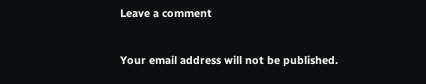Leave a comment

Your email address will not be published.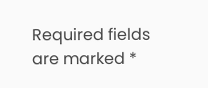Required fields are marked *